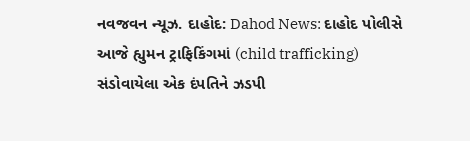નવજવન ન્યૂઝ. દાહોદ: Dahod News: દાહોદ પોલીસે આજે હ્યુમન ટ્રાફિકિંગમાં (child trafficking) સંડોવાયેલા એક દંપતિને ઝડપી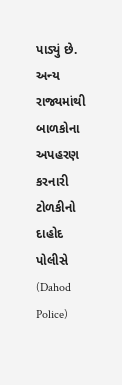પાડ્યું છે. અન્ય રાજ્યમાંથી બાળકોના અપહરણ કરનારી ટોળકીનો દાહોદ પોલીસે (Dahod Police)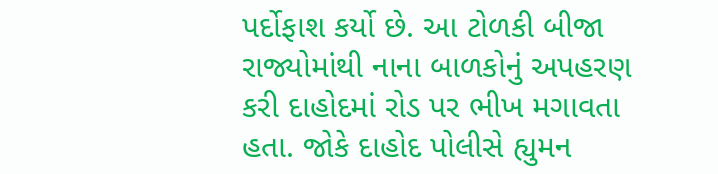પર્દોફાશ કર્યો છે. આ ટોળકી બીજા રાજ્યોમાંથી નાના બાળકોનું અપહરણ કરી દાહોદમાં રોડ પર ભીખ મગાવતા હતા. જોકે દાહોદ પોલીસે હ્યુમન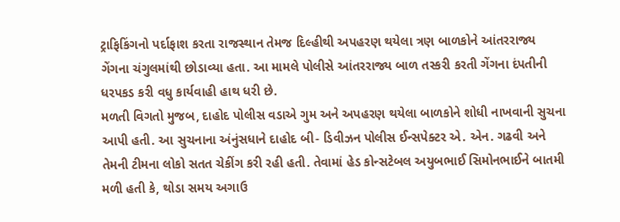ટ્રાફિકિંગનો પર્દાફાશ કરતા રાજસ્થાન તેમજ દિલ્હીથી અપહરણ થયેલા ત્રણ બાળકોને આંતરરાજ્ય ગેંગના ચંગુલમાંથી છોડાવ્યા હતા. આ મામલે પોલીસે આંતરરાજ્ય બાળ તસ્કરી કરતી ગેંગના દંપતીની ધરપકડ કરી વધુ કાર્યવાહી હાથ ધરી છે.
મળતી વિગતો મુજબ, દાહોદ પોલીસ વડાએ ગુમ અને અપહરણ થયેલા બાળકોને શોધી નાખવાની સુચના આપી હતી. આ સુચનાના અંનુંસધાને દાહોદ બી- ડિવીઝન પોલીસ ઈન્સપેક્ટર એ. એન. ગઢવી અને તેમની ટીમના લોકો સતત ચેકીંગ કરી રહી હતી. તેવામાં હેડ કોન્સટેબલ અયુબભાઈ સિમોનભાઈને બાતમી મળી હતી કે, થોડા સમય અગાઉ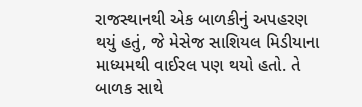રાજસ્થાનથી એક બાળકીનું અપહરણ થયું હતું, જે મેસેજ સાશિયલ મિડીયાના માધ્યમથી વાઈરલ પણ થયો હતો. તે બાળક સાથે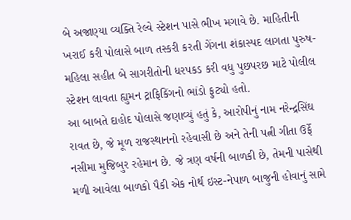બે અજાણ્યા વ્યક્તિ રેલ્વે સ્ટેશન પાસે ભીખ મગાવે છે. માહિતીની ખરાઈ કરી પોલાસે બાળ તસ્કરી કરતી ગેંગના શંકાસ્પદ લાગતા પુરુષ-મહિલા સહીત બે સાગરીતોની ધરપકડ કરી વધુ પુછપરછ માટે પોલીલ સ્ટેશન લાવતા હ્યુમન ટ્રાફિકિંગનો ભાંડો ફુટ્યો હતો.
આ બાબતે દાહોદ પોલાસે જણાવ્યું હતું કે, આરોપીનું નામ નરેન્દ્રસિંઘ રાવત છે, જે મૂળ રાજસ્થાનનો રહેવાસી છે અને તેની પત્ની ગીતા ઉર્ફે નસીમા મુજિબુર રહેમાન છે. જે ત્રણ વર્ષની બાળકી છે, તેમની પાસેથી મળી આવેલા બાળકો પૈકી એક નોર્થ ઇસ્ટ-નેપાળ બાજુની હોવાનું સામે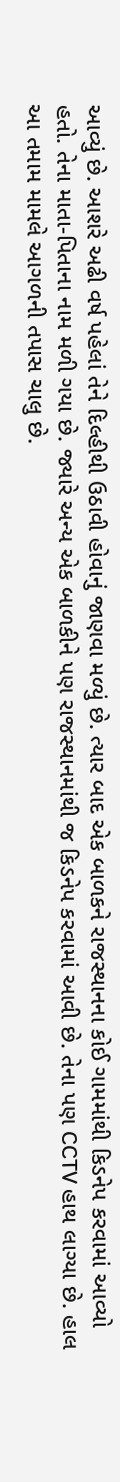આવ્યું છે. આશરે અઢી વર્ષ પહેલાં તેને દિલ્હીથી ઉઠાવી હોવાનું જાણવા મળ્યું છે. ત્યાર બાદ એક બાળકને રાજસ્થાનના કોઈ ગામમાંથી કિડનેપ કરવામાં આવ્યો હતો. તેના માતા-પિતાના નામ મળી ગયા છે. જ્યારે અન્ય એક બાળકીને પણ રાજસ્થાનમાંથી જ કિડનેપ કરવામાં આવી છે. તેના પણ CCTV હાથ લાગ્યા છે. હાલ આ તમામ મામલે આગળની તપાસ ચાલુ છે.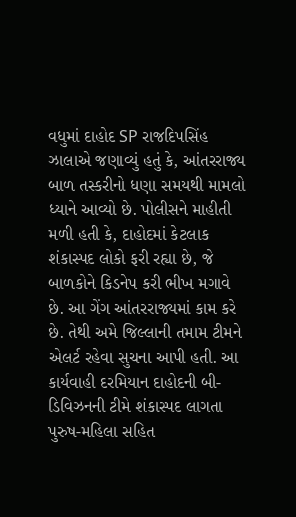વધુમાં દાહોદ SP રાજદિપસિંહ ઝાલાએ જણાવ્યું હતું કે, આંતરરાજ્ય બાળ તસ્કરીનો ધણા સમયથી મામલો ધ્યાને આવ્યો છે. પોલીસને માહીતી મળી હતી કે, દાહોદમાં કેટલાક શંકાસ્પદ લોકો ફરી રહ્યા છે, જે બાળકોને કિડનેપ કરી ભીખ મગાવે છે. આ ગેંગ આંતરરાજ્યમાં કામ કરે છે. તેથી અમે જિલ્લાની તમામ ટીમને એલર્ટ રહેવા સુચના આપી હતી. આ કાર્યવાહી દરમિયાન દાહોદની બી-ડિવિઝનની ટીમે શંકાસ્પદ લાગતા પુરુષ-મહિલા સહિત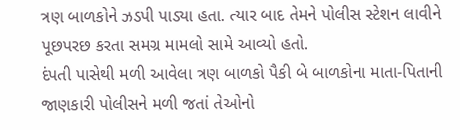ત્રણ બાળકોને ઝડપી પાડ્યા હતા. ત્યાર બાદ તેમને પોલીસ સ્ટેશન લાવીને પૂછપરછ કરતા સમગ્ર મામલો સામે આવ્યો હતો.
દંપતી પાસેથી મળી આવેલા ત્રણ બાળકો પૈકી બે બાળકોના માતા-પિતાની જાણકારી પોલીસને મળી જતાં તેઓનો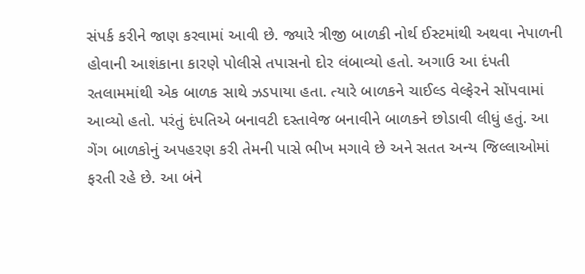સંપર્ક કરીને જાણ કરવામાં આવી છે. જ્યારે ત્રીજી બાળકી નોર્થ ઈસ્ટમાંથી અથવા નેપાળની હોવાની આશંકાના કારણે પોલીસે તપાસનો દોર લંબાવ્યો હતો. અગાઉ આ દંપતી રતલામમાંથી એક બાળક સાથે ઝડપાયા હતા. ત્યારે બાળકને ચાઈલ્ડ વેલ્ફેરને સોંપવામાં આવ્યો હતો. પરંતું દંપતિએ બનાવટી દસ્તાવેજ બનાવીને બાળકને છોડાવી લીધું હતું. આ ગેંગ બાળકોનું અપહરણ કરી તેમની પાસે ભીખ મગાવે છે અને સતત અન્ય જિલ્લાઓમાં ફરતી રહે છે. આ બંને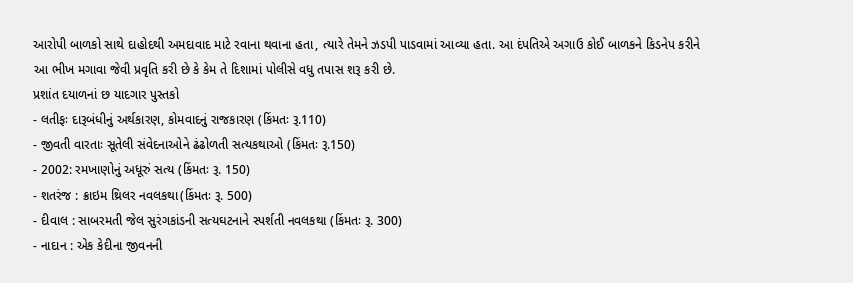આરોપી બાળકો સાથે દાહોદથી અમદાવાદ માટે રવાના થવાના હતા, ત્યારે તેમને ઝડપી પાડવામાં આવ્યા હતા. આ દંપતિએ અગાઉ કોઈ બાળકને કિડનેપ કરીને આ ભીખ મગાવા જેવી પ્રવૃતિ કરી છે કે કેમ તે દિશામાં પોલીસે વધુ તપાસ શરૂ કરી છે.
પ્રશાંત દયાળનાં છ યાદગાર પુસ્તકો
- લતીફઃ દારૂબંધીનું અર્થકારણ, કોમવાદનું રાજકારણ (કિંમતઃ રૂ.110)
- જીવતી વારતાઃ સૂતેલી સંવેદનાઓને ઢંઢોળતી સત્યકથાઓ (કિંમતઃ રૂ.150)
- 2002: રમખાણોનું અધૂરું સત્ય (કિંમતઃ રૂ. 150)
- શતરંજ : ક્રાઇમ થ્રિલર નવલકથા(કિંમતઃ રૂ. 500)
- દીવાલ : સાબરમતી જેલ સુરંગકાંડની સત્યઘટનાને સ્પર્શતી નવલકથા (કિંમતઃ રૂ. 300)
- નાદાન : એક કેદીના જીવનની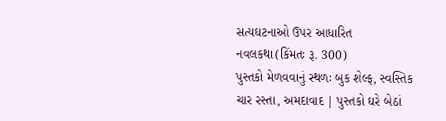સત્યઘટનાઓ ઉપર આધારિત નવલકથા(કિંમતઃ રૂ. 300)
પુસ્તકો મેળવવાનું સ્થળઃ બુક શેલ્ફ, સ્વસ્તિક ચાર રસ્તા, અમદાવાદ | પુસ્તકો ઘરે બેઠાં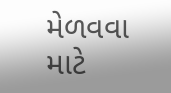મેળવવા માટે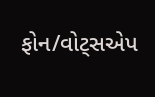ફોન/વોટ્સએપ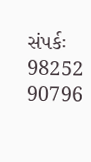સંપર્કઃ 98252 90796